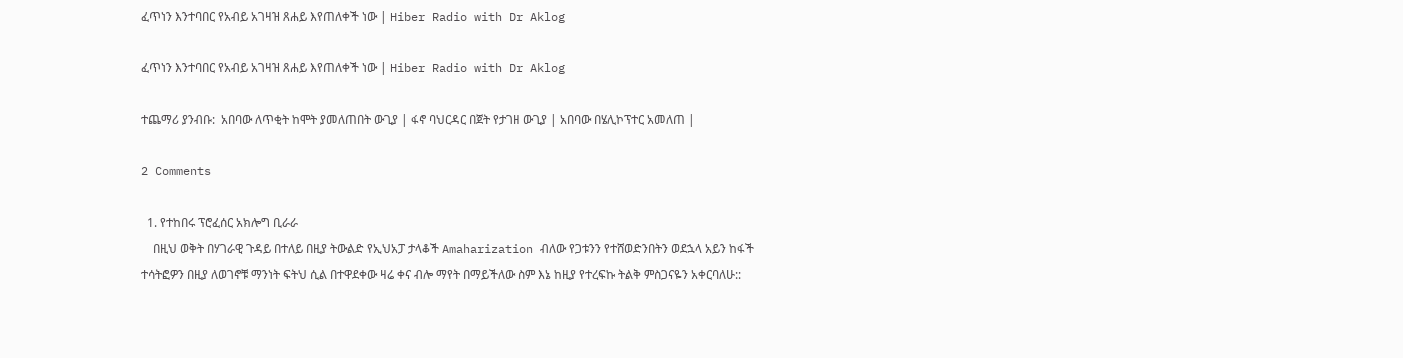ፈጥነን እንተባበር የአብይ አገዛዝ ጸሐይ እየጠለቀች ነው | Hiber Radio with Dr Aklog

ፈጥነን እንተባበር የአብይ አገዛዝ ጸሐይ እየጠለቀች ነው | Hiber Radio with Dr Aklog

ተጨማሪ ያንብቡ:  አበባው ለጥቂት ከሞት ያመለጠበት ውጊያ | ፋኖ ባህርዳር በጀት የታገዘ ውጊያ | አበባው በሄሊኮፕተር አመለጠ |

2 Comments

  1. የተከበሩ ፕሮፈሰር አክሎግ ቢራራ
    በዚህ ወቅት በሃገራዊ ጉዳይ በተለይ በዚያ ትውልድ የኢህአፓ ታላቆች Amaharization ብለው የጋቱንን የተሸወድንበትን ወደኋላ አይን ከፋች ተሳትፎዎን በዚያ ለወገኖቹ ማንነት ፍትህ ሲል በተዋደቀው ዛሬ ቀና ብሎ ማየት በማይችለው ስም እኔ ከዚያ የተረፍኩ ትልቅ ምስጋናዬን አቀርባለሁ::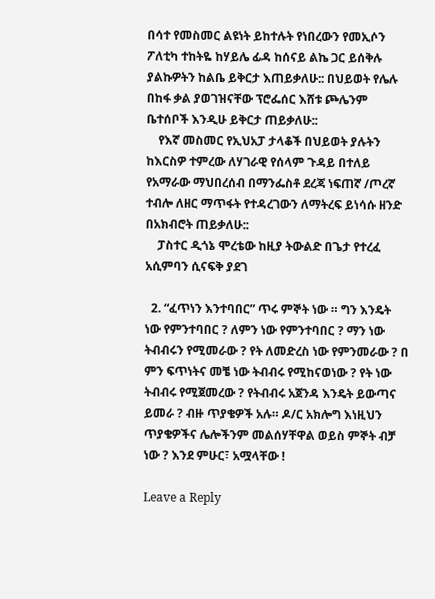በሳተ የመስመር ልዩነት ይከተሉት የነበረውን የመኢሶን ፖለቲካ ተከትዬ ከሃይሌ ፊዳ ከሰናይ ልኬ ጋር ይሰቅሉ ያልኩዎትን ከልቤ ይቅርታ እጠይቃለሁ:: በህይወት የሌሉ በከፋ ቃል ያወገዝናቸው ፕሮፌሰር እሸቱ ጮሌንም ቤተሰቦች እንዲሁ ይቅርታ ጠይቃለሁ::
    የእኛ መስመር የኢህአፓ ታላቆች በህይወት ያሉትን ከእርስዎ ተምረው ለሃገራዊ የሰላም ጉዳይ በተለይ የአማራው ማህበረሰብ በማንፌስቶ ደረጃ ነፍጠኛ /ጦረኛ ተብሎ ለዘር ማጥፋት የተዳረገውን ለማትረፍ ይነሳሱ ዘንድ በአክብሮት ጠይቃለሁ::
    ፓስተር ዲጎኔ ሞረቴው ከዚያ ትውልድ በጌታ የተረፈ አሲምባን ሲናፍቅ ያደገ

  2. “ፈጥነን እንተባበር” ጥሩ ምኞት ነው ። ግን እንዴት ነው የምንተባበር ? ለምን ነው የምንተባበር ? ማን ነው ትብብሩን የሚመራው ? የት ለመድረስ ነው የምንመራው ? በ ምን ፍጥነትና መቼ ነው ትብብሩ የሚከናወነው ? የት ነው ትብብሩ የሚጀመረው ? የትብብሩ አጀንዳ እንዴት ይውጣና ይመራ ? ብዙ ጥያቄዎች አሉ። ዶ/ር አክሎግ እነዚህን ጥያቄዎችና ሌሎችንም መልሰሃቸዋል ወይስ ምኞት ብቻ ነው ? እንደ ምሁር፣ አሟላቸው !

Leave a Reply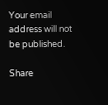Your email address will not be published.

Share